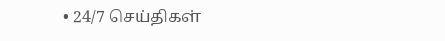• 24/7 செய்திகள்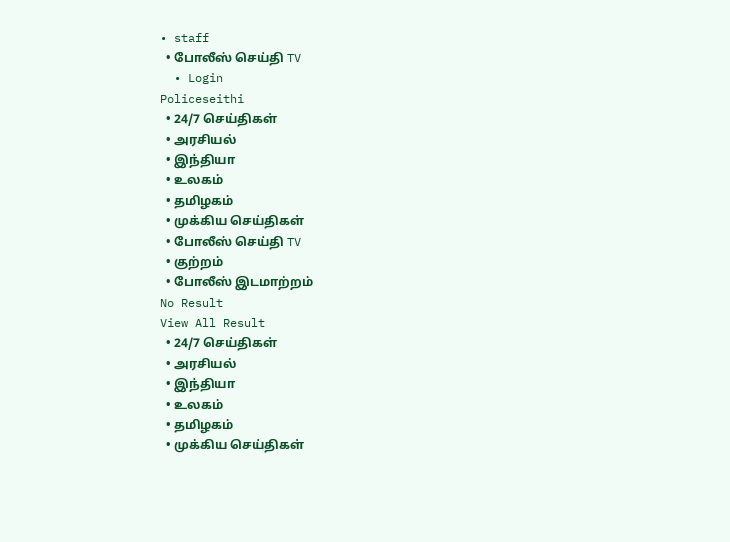• staff
  • போலீஸ் செய்தி TV
  • Login
Policeseithi
  • 24/7 செய்திகள்
  • அரசியல்
  • இந்தியா
  • உலகம்
  • தமிழகம்
  • முக்கிய செய்திகள்
  • போலீஸ் செய்தி TV
  • குற்றம்
  • போலீஸ் இடமாற்றம்
No Result
View All Result
  • 24/7 செய்திகள்
  • அரசியல்
  • இந்தியா
  • உலகம்
  • தமிழகம்
  • முக்கிய செய்திகள்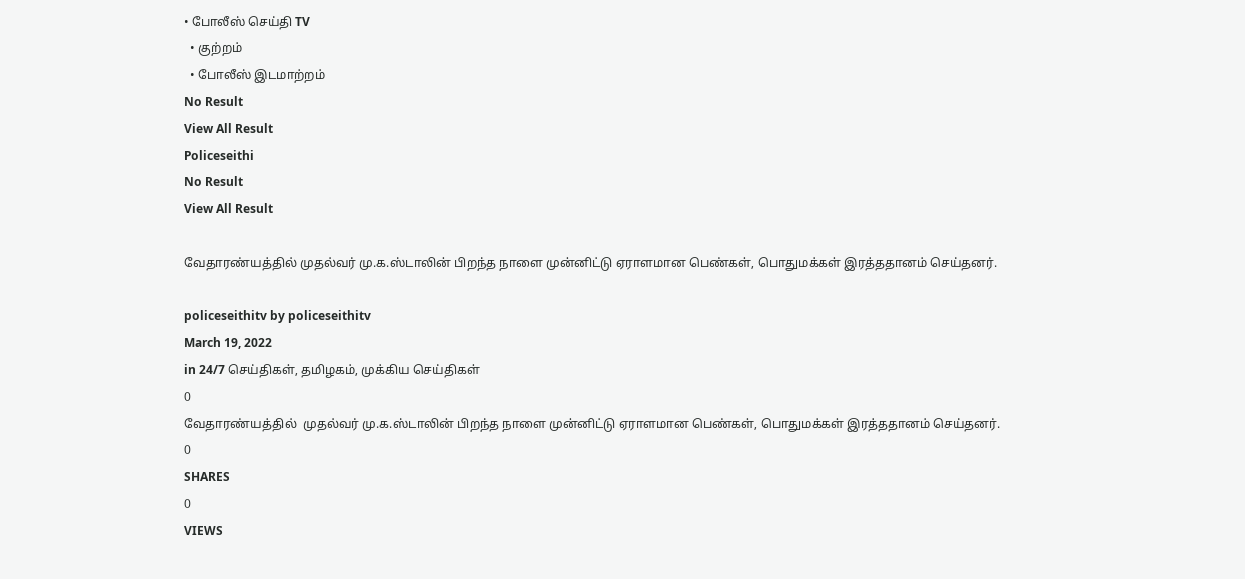• போலீஸ் செய்தி TV
  • குற்றம்
  • போலீஸ் இடமாற்றம்
No Result
View All Result
Policeseithi
No Result
View All Result

வேதாரண்யத்தில் முதல்வர் மு.க.ஸ்டாலின் பிறந்த நாளை முன்னிட்டு ஏராளமான பெண்கள், பொதுமக்கள் இரத்ததானம் செய்தனர்.

policeseithitv by policeseithitv
March 19, 2022
in 24/7 செய்திகள், தமிழகம், முக்கிய செய்திகள்
0
வேதாரண்யத்தில்  முதல்வர் மு.க.ஸ்டாலின் பிறந்த நாளை முன்னிட்டு ஏராளமான பெண்கள், பொதுமக்கள் இரத்ததானம் செய்தனர்.
0
SHARES
0
VIEWS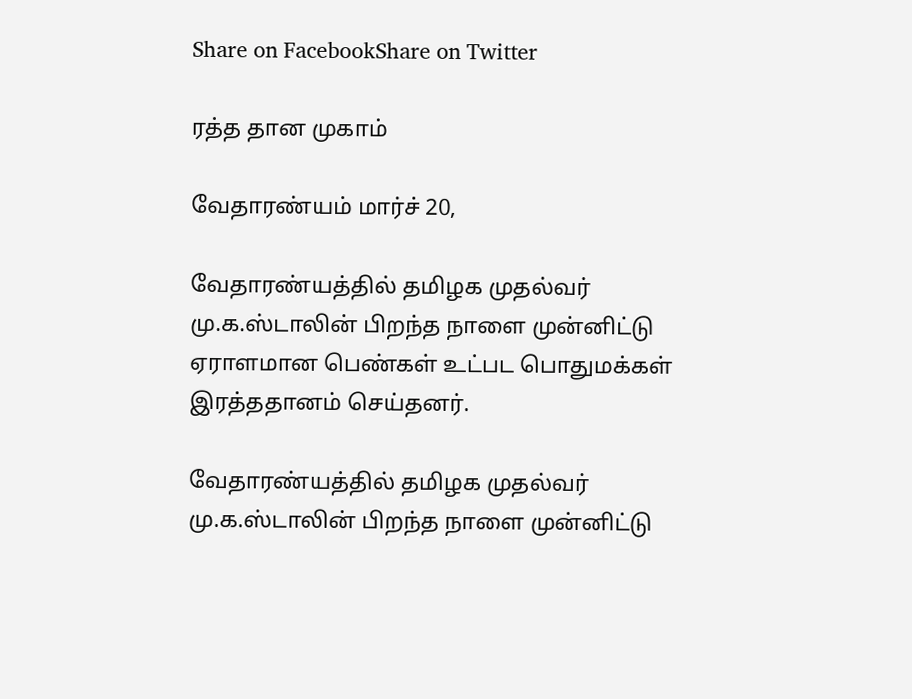Share on FacebookShare on Twitter

ரத்த தான முகாம்

வேதாரண்யம் மார்ச் 20,

வேதாரண்யத்தில் தமிழக முதல்வர் மு.க.ஸ்டாலின் பிறந்த நாளை முன்னிட்டு ஏராளமான பெண்கள் உட்பட பொதுமக்கள் இரத்ததானம் செய்தனர்.

வேதாரண்யத்தில் தமிழக முதல்வர் மு.க.ஸ்டாலின் பிறந்த நாளை முன்னிட்டு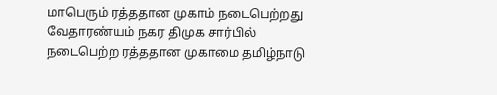மாபெரும் ரத்ததான முகாம் நடைபெற்றது வேதாரண்யம் நகர திமுக சார்பில் நடைபெற்ற ரத்ததான முகாமை தமிழ்நாடு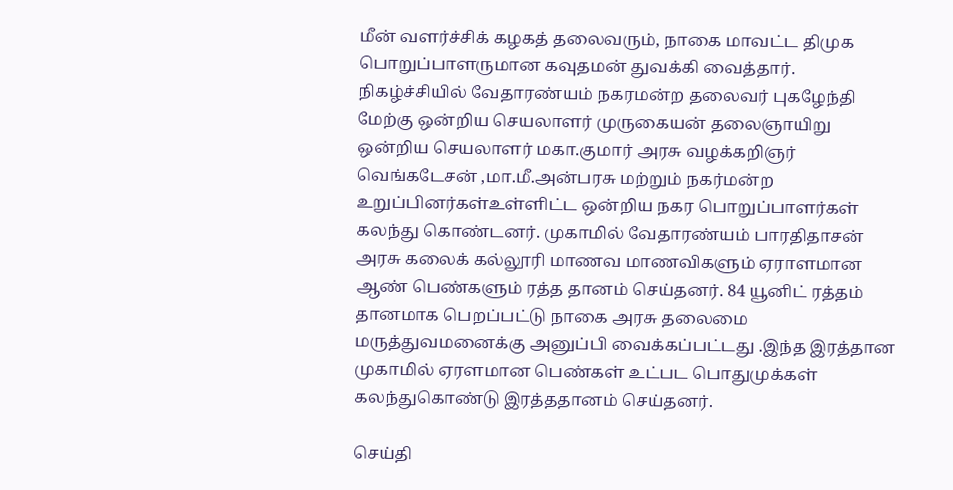மீன் வளர்ச்சிக் கழகத் தலைவரும், நாகை மாவட்ட திமுக பொறுப்பாளருமான கவுதமன் துவக்கி வைத்தார். நிகழ்ச்சியில் வேதாரண்யம் நகரமன்ற தலைவர் புகழேந்தி மேற்கு ஒன்றிய செயலாளர் முருகையன் தலைஞாயிறு ஒன்றிய செயலாளர் மகா.குமார் அரசு வழக்கறிஞர் வெங்கடேசன் ,மா.மீ.அன்பரசு மற்றும் நகர்மன்ற உறுப்பினர்கள்உள்ளிட்ட ஒன்றிய நகர பொறுப்பாளர்கள் கலந்து கொண்டனர். முகாமில் வேதாரண்யம் பாரதிதாசன் அரசு கலைக் கல்லூரி மாணவ மாணவிகளும் ஏராளமான ஆண் பெண்களும் ரத்த தானம் செய்தனர். 84 யூனிட் ரத்தம் தானமாக பெறப்பட்டு நாகை அரசு தலைமை மருத்துவமனைக்கு அனுப்பி வைக்கப்பட்டது .இந்த இரத்தான முகாமில் ஏரளமான பெண்கள் உட்பட பொதுமுக்கள் கலந்துகொண்டு இரத்ததானம் செய்தனர்.

செய்தி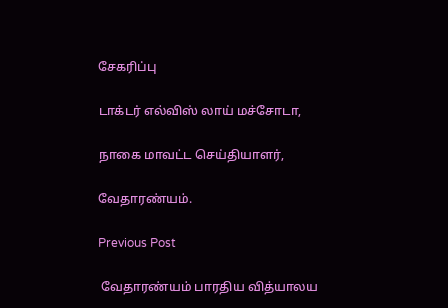சேகரிப்பு

டாக்டர் எல்விஸ் லாய் மச்சோடா,

நாகை மாவட்ட செய்தியாளர்,

வேதாரண்யம்.

Previous Post

 வேதாரண்யம் பாரதிய வித்யாலய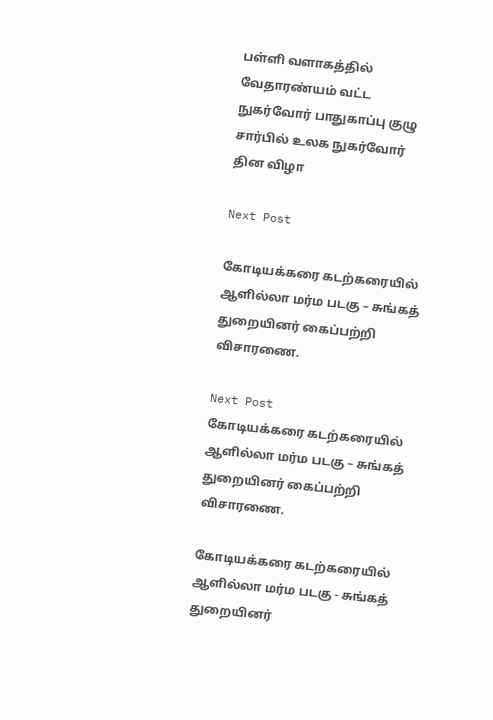பள்ளி வளாகத்தில் வேதாரண்யம் வட்ட நுகர்வோர் பாதுகாப்பு குழு சார்பில் உலக நுகர்வோர் தின விழா

Next Post

கோடியக்கரை கடற்கரையில் ஆளில்லா மர்ம படகு – சுங்கத் துறையினர் கைப்பற்றி விசாரணை.

Next Post
கோடியக்கரை கடற்கரையில் ஆளில்லா மர்ம படகு – சுங்கத் துறையினர் கைப்பற்றி விசாரணை.

கோடியக்கரை கடற்கரையில் ஆளில்லா மர்ம படகு - சுங்கத் துறையினர்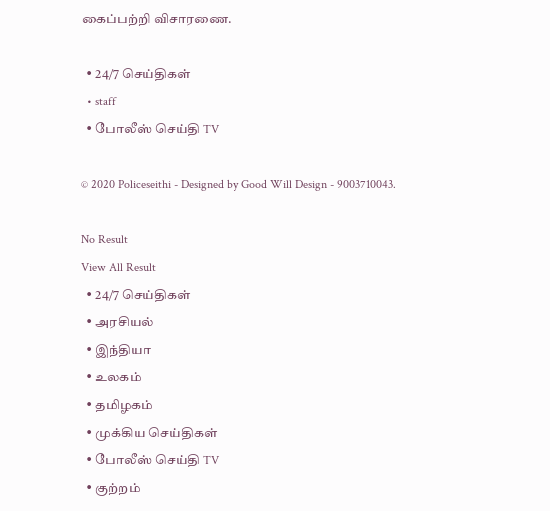கைப்பற்றி விசாரணை.

  • 24/7 செய்திகள்
  • staff
  • போலீஸ் செய்தி TV

© 2020 Policeseithi - Designed by Good Will Design - 9003710043.

No Result
View All Result
  • 24/7 செய்திகள்
  • அரசியல்
  • இந்தியா
  • உலகம்
  • தமிழகம்
  • முக்கிய செய்திகள்
  • போலீஸ் செய்தி TV
  • குற்றம்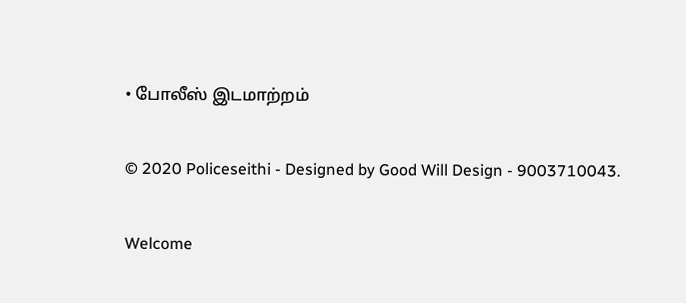• போலீஸ் இடமாற்றம்

© 2020 Policeseithi - Designed by Good Will Design - 9003710043.

Welcome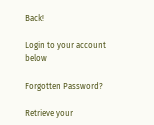Back!

Login to your account below

Forgotten Password?

Retrieve your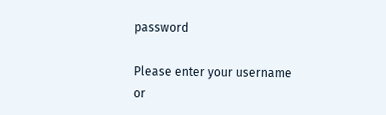password

Please enter your username or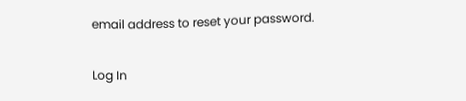email address to reset your password.

Log In